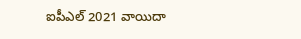ఐపీఎల్ 2021 వాయిదా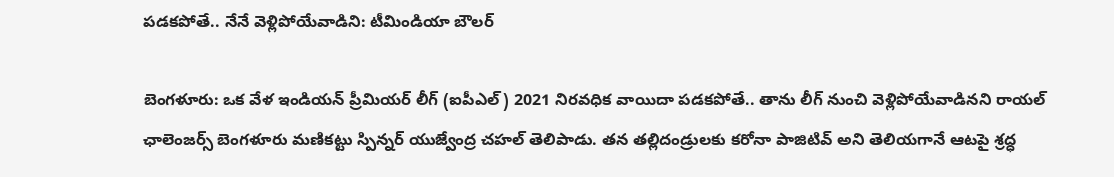పడకపోతే.. నేనే వెళ్లిపోయేవాడిని: టీమిండియా బౌలర్

బెంగళూరు: ఒక వేళ ఇండియన్ ప్రీమియర్ లీగ్ (ఐపీఎల్) 2021 నిరవధిక వాయిదా పడకపోతే.. తాను లీగ్ నుంచి వెళ్లిపోయేవాడినని రాయల్ ఛాలెంజర్స్ బెంగళూరు మణికట్టు స్పిన్నర్ యుజ్వేంద్ర చహల్ తెలిపాడు. తన తల్లిదండ్రులకు కరోనా పాజిటివ్ అని తెలియగానే ఆటపై శ్రద్ధ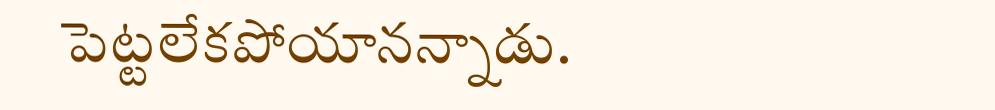పెట్టలేకపోయానన్నాడు.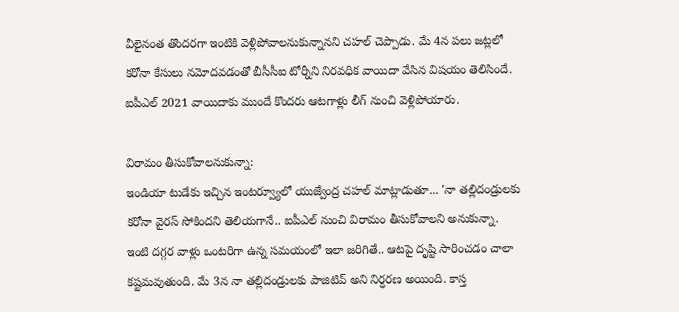వీలైనంత తొందరగా ఇంటికి వెళ్లిపోవాలనుకున్నానని చహల్ చెప్పాడు. మే 4న పలు జట్లలో కరోనా కేసులు నమోదవడంతో బీసీసీఐ టోర్నీని నిరవధిక వాయిదా వేసిన విషయం తెలిసిందే. ఐపీఎల్ 2021 వాయిదాకు ముందే కొందరు ఆటగాళ్లు లీగ్ నుంచి వెళ్లిపోయారు.

విరామం తీసుకోవాలనుకున్నా:
ఇండియా టుడేకు ఇచ్చిన ఇంటర్వ్యూలో యుజ్వేంద్ర చహల్ మాట్లాడుతూ... 'నా తల్లిదండ్రులకు కరోనా వైరస్ సోకిందని తెలియగానే.. ఐపీఎల్ నుంచి విరామం తీసుకోవాలని అనుకున్నా. ఇంటి దగ్గర వాళ్లు ఒంటరిగా ఉన్న సమయంలో ఇలా జరిగితే.. ఆటపై దృష్టి సారించడం చాలా కష్టమవుతుంది. మే 3న నా తల్లిదండ్రులకు పాజిటివ్ అని నిర్ధరణ అయింది. కాస్త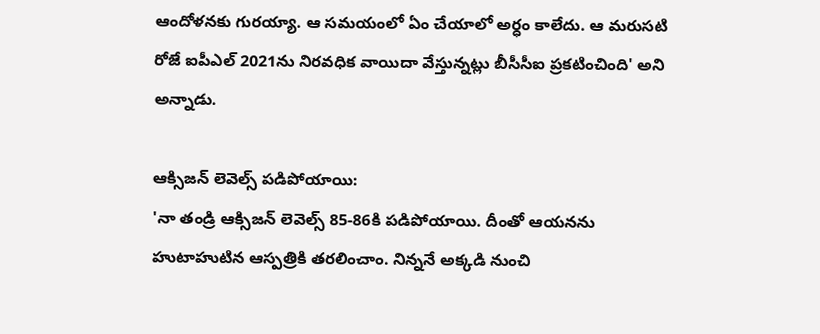ఆందోళనకు గురయ్యా. ఆ సమయంలో ఏం చేయాలో అర్ధం కాలేదు. ఆ మరుసటి రోజే ఐపీఎల్ 2021ను నిరవధిక వాయిదా వేస్తున్నట్లు బీసీసీఐ ప్రకటించింది' అని అన్నాడు.

ఆక్సిజన్ లెవెల్స్ పడిపోయాయి:
'నా తండ్రి ఆక్సిజన్ లెవెల్స్ 85-86కి పడిపోయాయి. దీంతో ఆయనను హుటాహుటిన ఆస్పత్రికి తరలించాం. నిన్ననే అక్కడి నుంచి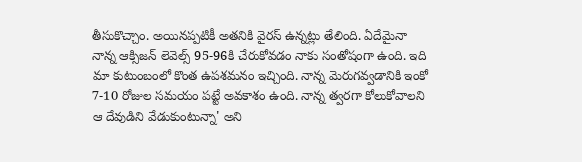తీసుకొచ్చాం. అయినప్పటికీ అతనికి వైరస్ ఉన్నట్లు తేలింది. ఏదేమైనా నాన్న ఆక్సిజన్ లెవెల్స్ 95-96కి చేరుకోవడం నాకు సంతోషంగా ఉంది. ఇది మా కుటుంబంలో కొంత ఉపశమనం ఇచ్చింది. నాన్న మెరుగవ్వడానికి ఇంకో 7-10 రోజుల సమయం పట్టే అవకాశం ఉంది. నాన్న త్వరగా కోలుకోవాలని ఆ దేవుడిని వేడుకుంటున్నా' అని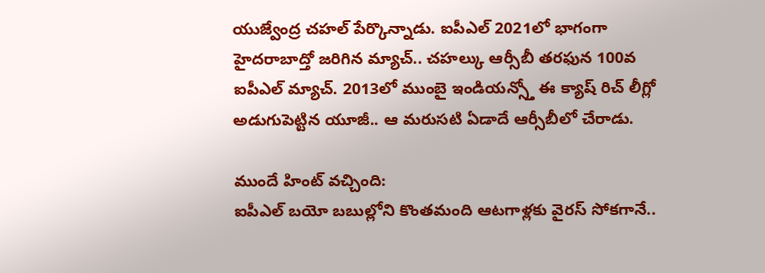యుజ్వేంద్ర చహల్ పేర్కొన్నాడు. ఐపీఎల్ 2021లో భాగంగా హైదరాబాద్తో జరిగిన మ్యాచ్.. చహల్కు ఆర్సీబీ తరఫున 100వ ఐపీఎల్ మ్యాచ్. 2013లో ముంబై ఇండియన్స్తో ఈ క్యాష్ రిచ్ లీగ్లో అడుగుపెట్టిన యూజీ.. ఆ మరుసటి ఏడాదే ఆర్సీబీలో చేరాడు.

ముందే హింట్ వచ్చింది:
ఐపీఎల్ బయో బబుల్లోని కొంతమంది ఆటగాళ్లకు వైరస్ సోకగానే..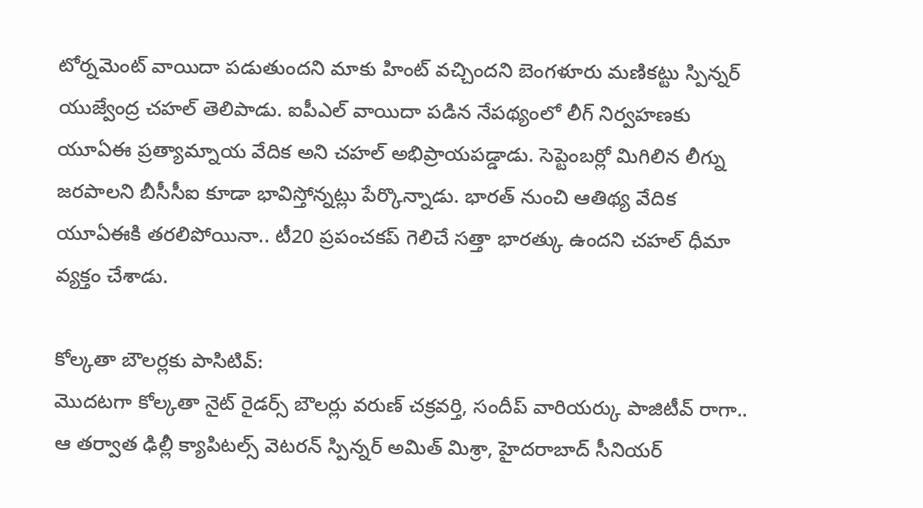టోర్నమెంట్ వాయిదా పడుతుందని మాకు హింట్ వచ్చిందని బెంగళూరు మణికట్టు స్పిన్నర్ యుజ్వేంద్ర చహల్ తెలిపాడు. ఐపీఎల్ వాయిదా పడిన నేపథ్యంలో లీగ్ నిర్వహణకు యూఏఈ ప్రత్యామ్నాయ వేదిక అని చహల్ అభిప్రాయపడ్డాడు. సెప్టెంబర్లో మిగిలిన లీగ్ను జరపాలని బీసీసీఐ కూడా భావిస్తోన్నట్లు పేర్కొన్నాడు. భారత్ నుంచి ఆతిథ్య వేదిక యూఏఈకి తరలిపోయినా.. టీ20 ప్రపంచకప్ గెలిచే సత్తా భారత్కు ఉందని చహల్ ధీమా వ్యక్తం చేశాడు.

కోల్కతా బౌలర్లకు పాసిటివ్:
మొదటగా కోల్కతా నైట్ రైడర్స్ బౌలర్లు వరుణ్ చక్రవర్తి, సందీప్ వారియర్కు పాజిటీవ్ రాగా.. ఆ తర్వాత ఢిల్లీ క్యాపిటల్స్ వెటరన్ స్పిన్నర్ అమిత్ మిశ్రా, హైదరాబాద్ సీనియర్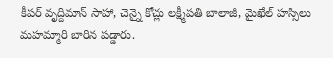కీపర్ వృద్దిమాన్ సాహా, చెన్నై కోచ్లు లక్ష్మీపతి బాలాజీ, మైఖేల్ హస్సిలు మహమ్మారి బారిన పడ్డారు.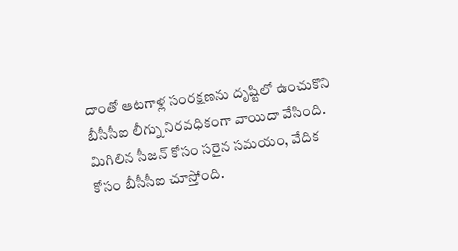దాంతో ఆటగాళ్ల సంరక్షణను దృష్టిలో ఉంచుకొని బీసీసీఐ లీగ్ను నిరవధికంగా వాయిదా వేసింది. మిగిలిన సీజన్ కోసం సరైన సమయం, వేదిక కోసం బీసీసీఐ చూస్తోంది.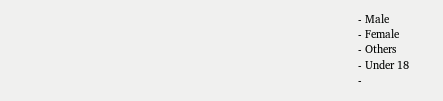- Male
- Female
- Others
- Under 18
-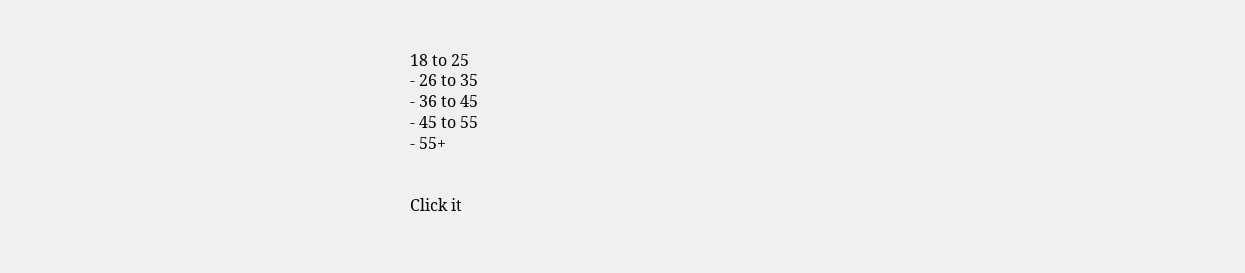18 to 25
- 26 to 35
- 36 to 45
- 45 to 55
- 55+


Click it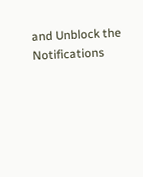and Unblock the Notifications